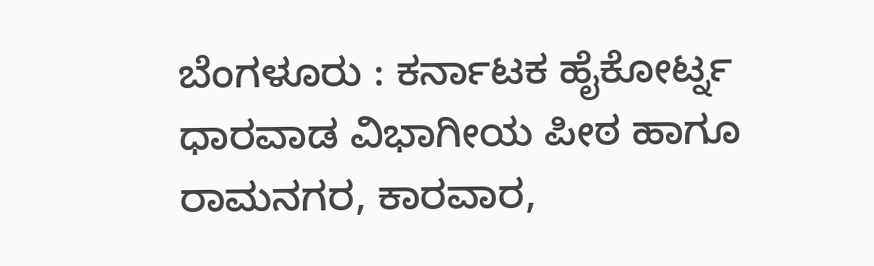ಬೆಂಗಳೂರು : ಕರ್ನಾಟಕ ಹೈಕೋರ್ಟ್ನ ಧಾರವಾಡ ವಿಭಾಗೀಯ ಪೀಠ ಹಾಗೂ ರಾಮನಗರ, ಕಾರವಾರ,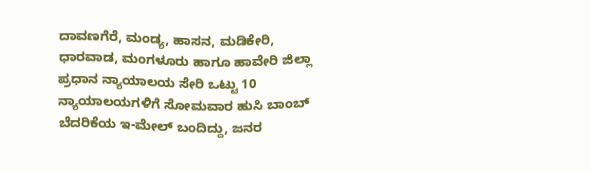ದಾವಣಗೆರೆ, ಮಂಡ್ಯ, ಹಾಸನ, ಮಡಿಕೇರಿ, ಧಾರವಾಡ, ಮಂಗಳೂರು ಹಾಗೂ ಹಾವೇರಿ ಜಿಲ್ಲಾ ಪ್ರಧಾನ ನ್ಯಾಯಾಲಯ ಸೇರಿ ಒಟ್ಟು 10 ನ್ಯಾಯಾಲಯಗಳಿಗೆ ಸೋಮವಾರ ಹುಸಿ ಬಾಂಬ್ ಬೆದರಿಕೆಯ ಇ-ಮೇಲ್ ಬಂದಿದ್ದು, ಜನರ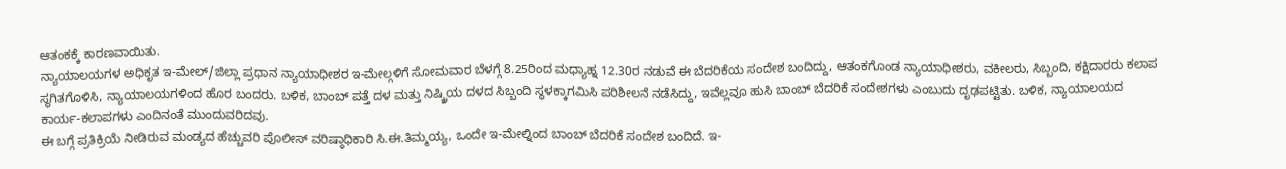ಆತಂಕಕ್ಕೆ ಕಾರಣವಾಯಿತು.
ನ್ಯಾಯಾಲಯಗಳ ಅಧಿಕೃತ ಇ-ಮೇಲ್/ಜಿಲ್ಲಾ ಪ್ರಧಾನ ನ್ಯಾಯಾಧೀಶರ ಇ-ಮೇಲ್ಗಳಿಗೆ ಸೋಮವಾರ ಬೆಳಗ್ಗೆ 8.25ರಿಂದ ಮಧ್ಯಾಹ್ನ 12.30ರ ನಡುವೆ ಈ ಬೆದರಿಕೆಯ ಸಂದೇಶ ಬಂದಿದ್ದು, ಆತಂಕಗೊಂಡ ನ್ಯಾಯಾಧೀಶರು, ವಕೀಲರು, ಸಿಬ್ಬಂದಿ, ಕಕ್ಷಿದಾರರು ಕಲಾಪ ಸ್ಥಗಿತಗೊಳಿಸಿ, ನ್ಯಾಯಾಲಯಗಳಿಂದ ಹೊರ ಬಂದರು. ಬಳಿಕ, ಬಾಂಬ್ ಪತ್ತೆ ದಳ ಮತ್ತು ನಿಷ್ಕ್ರಿಯ ದಳದ ಸಿಬ್ಬಂದಿ ಸ್ಥಳಕ್ಕಾಗಮಿಸಿ ಪರಿಶೀಲನೆ ನಡೆಸಿದ್ದು, ಇವೆಲ್ಲವೂ ಹುಸಿ ಬಾಂಬ್ ಬೆದರಿಕೆ ಸಂದೇಶಗಳು ಎಂಬುದು ದೃಢಪಟ್ಟಿತು. ಬಳಿಕ, ನ್ಯಾಯಾಲಯದ ಕಾರ್ಯ-ಕಲಾಪಗಳು ಎಂದಿನಂತೆ ಮುಂದುವರಿದವು.
ಈ ಬಗ್ಗೆ ಪ್ರತಿಕ್ರಿಯೆ ನೀಡಿರುವ ಮಂಡ್ಯದ ಹೆಚ್ಚುವರಿ ಪೊಲೀಸ್ ವರಿಷ್ಠಾಧಿಕಾರಿ ಸಿ.ಈ.ತಿಮ್ಮಯ್ಯ, ಒಂದೇ ಇ-ಮೇಲ್ನಿಂದ ಬಾಂಬ್ ಬೆದರಿಕೆ ಸಂದೇಶ ಬಂದಿದೆ. ಇ-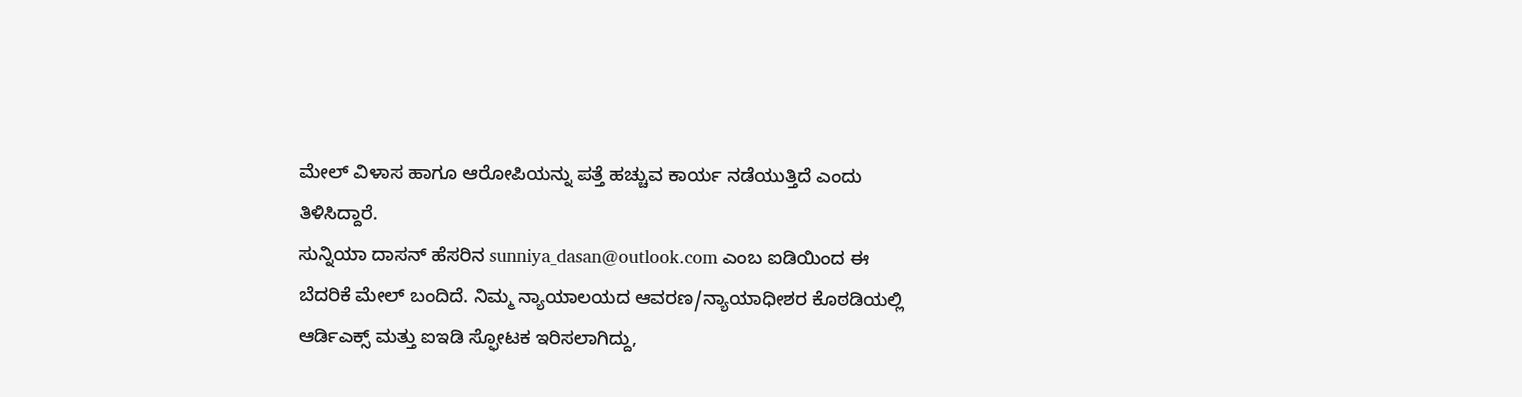ಮೇಲ್ ವಿಳಾಸ ಹಾಗೂ ಆರೋಪಿಯನ್ನು ಪತ್ತೆ ಹಚ್ಚುವ ಕಾರ್ಯ ನಡೆಯುತ್ತಿದೆ ಎಂದು ತಿಳಿಸಿದ್ದಾರೆ.
ಸುನ್ನಿಯಾ ದಾಸನ್ ಹೆಸರಿನ sunniya_dasan@outlook.com ಎಂಬ ಐಡಿಯಿಂದ ಈ ಬೆದರಿಕೆ ಮೇಲ್ ಬಂದಿದೆ. ನಿಮ್ಮ ನ್ಯಾಯಾಲಯದ ಆವರಣ/ನ್ಯಾಯಾಧೀಶರ ಕೊಠಡಿಯಲ್ಲಿ ಆರ್ಡಿಎಕ್ಸ್ ಮತ್ತು ಐಇಡಿ ಸ್ಫೋಟಕ ಇರಿಸಲಾಗಿದ್ದು,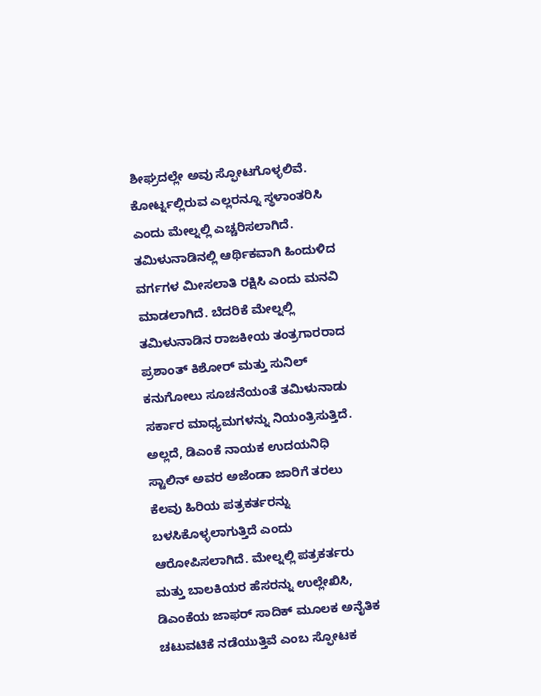ಶೀಘ್ರದಲ್ಲೇ ಅವು ಸ್ಫೋಟಗೊಳ್ಳಲಿವೆ. ಕೋರ್ಟ್ನಲ್ಲಿರುವ ಎಲ್ಲರನ್ನೂ ಸ್ಥಳಾಂತರಿಸಿ ಎಂದು ಮೇಲ್ನಲ್ಲಿ ಎಚ್ಚರಿಸಲಾಗಿದೆ.
ತಮಿಳುನಾಡಿನಲ್ಲಿ ಆರ್ಥಿಕವಾಗಿ ಹಿಂದುಳಿದ ವರ್ಗಗಳ ಮೀಸಲಾತಿ ರಕ್ಷಿಸಿ ಎಂದು ಮನವಿ ಮಾಡಲಾಗಿದೆ. ಬೆದರಿಕೆ ಮೇಲ್ನಲ್ಲಿ ತಮಿಳುನಾಡಿನ ರಾಜಕೀಯ ತಂತ್ರಗಾರರಾದ ಪ್ರಶಾಂತ್ ಕಿಶೋರ್ ಮತ್ತು ಸುನಿಲ್ ಕನುಗೋಲು ಸೂಚನೆಯಂತೆ ತಮಿಳುನಾಡು ಸರ್ಕಾರ ಮಾಧ್ಯಮಗಳನ್ನು ನಿಯಂತ್ರಿಸುತ್ತಿದೆ. ಅಲ್ಲದೆ, ಡಿಎಂಕೆ ನಾಯಕ ಉದಯನಿಧಿ ಸ್ಟಾಲಿನ್ ಅವರ ಅಜೆಂಡಾ ಜಾರಿಗೆ ತರಲು ಕೆಲವು ಹಿರಿಯ ಪತ್ರಕರ್ತರನ್ನು ಬಳಸಿಕೊಳ್ಳಲಾಗುತ್ತಿದೆ ಎಂದು ಆರೋಪಿಸಲಾಗಿದೆ. ಮೇಲ್ನಲ್ಲಿ ಪತ್ರಕರ್ತರು ಮತ್ತು ಬಾಲಕಿಯರ ಹೆಸರನ್ನು ಉಲ್ಲೇಖಿಸಿ, ಡಿಎಂಕೆಯ ಜಾಫರ್ ಸಾದಿಕ್ ಮೂಲಕ ಅನೈತಿಕ ಚಟುವಟಿಕೆ ನಡೆಯುತ್ತಿವೆ ಎಂಬ ಸ್ಫೋಟಕ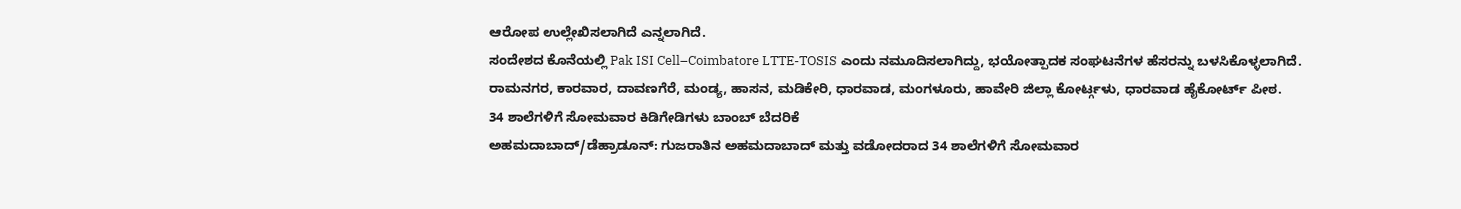ಆರೋಪ ಉಲ್ಲೇಖಿಸಲಾಗಿದೆ ಎನ್ನಲಾಗಿದೆ.
ಸಂದೇಶದ ಕೊನೆಯಲ್ಲಿ Pak ISI Cell–Coimbatore LTTE-TOSIS ಎಂದು ನಮೂದಿಸಲಾಗಿದ್ದು, ಭಯೋತ್ಪಾದಕ ಸಂಘಟನೆಗಳ ಹೆಸರನ್ನು ಬಳಸಿಕೊಳ್ಳಲಾಗಿದೆ.
ರಾಮನಗರ, ಕಾರವಾರ, ದಾವಣಗೆರೆ, ಮಂಡ್ಯ, ಹಾಸನ, ಮಡಿಕೇರಿ, ಧಾರವಾಡ, ಮಂಗಳೂರು, ಹಾವೇರಿ ಜಿಲ್ಲಾ ಕೋರ್ಟ್ಗಳು, ಧಾರವಾಡ ಹೈಕೋರ್ಟ್ ಪೀಠ.
34 ಶಾಲೆಗಳಿಗೆ ಸೋಮವಾರ ಕಿಡಿಗೇಡಿಗಳು ಬಾಂಬ್ ಬೆದರಿಕೆ
ಅಹಮದಾಬಾದ್/ಡೆಹ್ರಾಡೂನ್: ಗುಜರಾತಿನ ಅಹಮದಾಬಾದ್ ಮತ್ತು ವಡೋದರಾದ 34 ಶಾಲೆಗಳಿಗೆ ಸೋಮವಾರ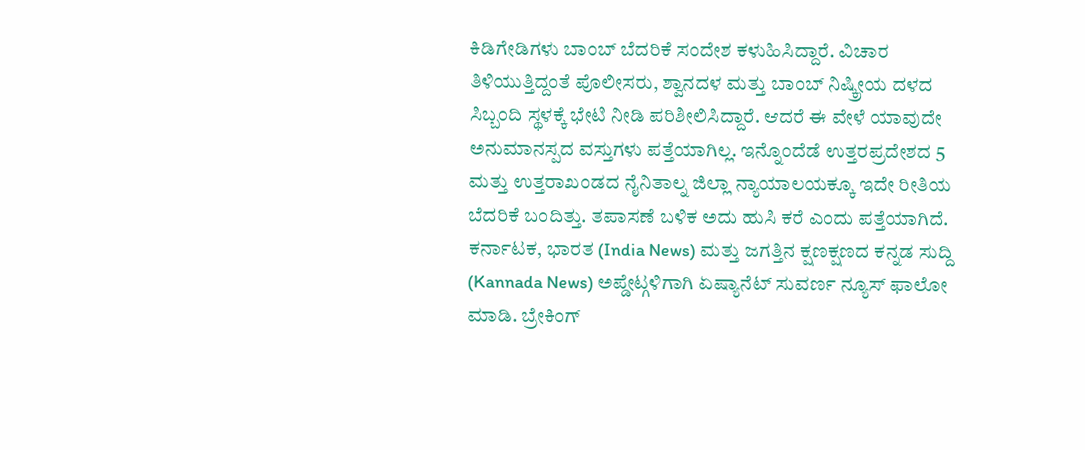ಕಿಡಿಗೇಡಿಗಳು ಬಾಂಬ್ ಬೆದರಿಕೆ ಸಂದೇಶ ಕಳುಹಿಸಿದ್ದಾರೆ. ವಿಚಾರ ತಿಳಿಯುತ್ತಿದ್ದಂತೆ ಪೊಲೀಸರು, ಶ್ವಾನದಳ ಮತ್ತು ಬಾಂಬ್ ನಿಷ್ಕ್ರೀಯ ದಳದ ಸಿಬ್ಬಂದಿ ಸ್ಥಳಕ್ಕೆ ಭೇಟಿ ನೀಡಿ ಪರಿಶೀಲಿಸಿದ್ದಾರೆ. ಆದರೆ ಈ ವೇಳೆ ಯಾವುದೇ ಅನುಮಾನಸ್ಪದ ವಸ್ತುಗಳು ಪತ್ತೆಯಾಗಿಲ್ಲ. ಇನ್ನೊಂದೆಡೆ ಉತ್ತರಪ್ರದೇಶದ 5 ಮತ್ತು ಉತ್ತರಾಖಂಡದ ನೈನಿತಾಲ್ನ ಜಿಲ್ಲಾ ನ್ಯಾಯಾಲಯಕ್ಕೂ ಇದೇ ರೀತಿಯ ಬೆದರಿಕೆ ಬಂದಿತ್ತು. ತಪಾಸಣೆ ಬಳಿಕ ಅದು ಹುಸಿ ಕರೆ ಎಂದು ಪತ್ತೆಯಾಗಿದೆ.
ಕರ್ನಾಟಕ, ಭಾರತ (India News) ಮತ್ತು ಜಗತ್ತಿನ ಕ್ಷಣಕ್ಷಣದ ಕನ್ನಡ ಸುದ್ದಿ (Kannada News) ಅಪ್ಡೇಟ್ಗಳಿಗಾಗಿ ಏಷ್ಯಾನೆಟ್ ಸುವರ್ಣ ನ್ಯೂಸ್ ಫಾಲೋ ಮಾಡಿ. ಬ್ರೇಕಿಂಗ್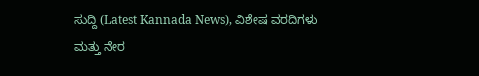ಸುದ್ದಿ (Latest Kannada News), ವಿಶೇಷ ವರದಿಗಳು ಮತ್ತು ನೇರ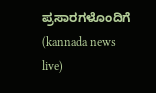ಪ್ರಸಾರಗಳೊಂದಿಗೆ (kannada news live)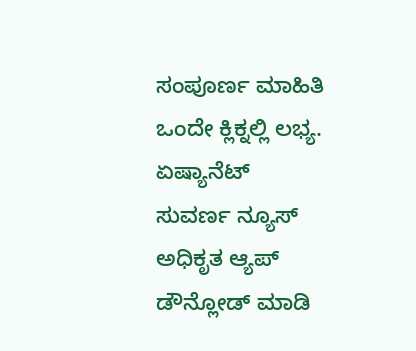ಸಂಪೂರ್ಣ ಮಾಹಿತಿ ಒಂದೇ ಕ್ಲಿಕ್ನಲ್ಲಿ ಲಭ್ಯ. ಏಷ್ಯಾನೆಟ್ ಸುವರ್ಣ ನ್ಯೂಸ್ ಅಧಿಕೃತ ಆ್ಯಪ್ ಡೌನ್ಲೋಡ್ ಮಾಡಿ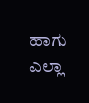ಹಾಗು ಎಲ್ಲಾ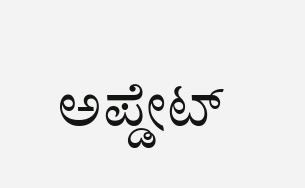ಅಪ್ಡೇಟ್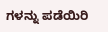ಗಳನ್ನು ಪಡೆಯಿರಿ